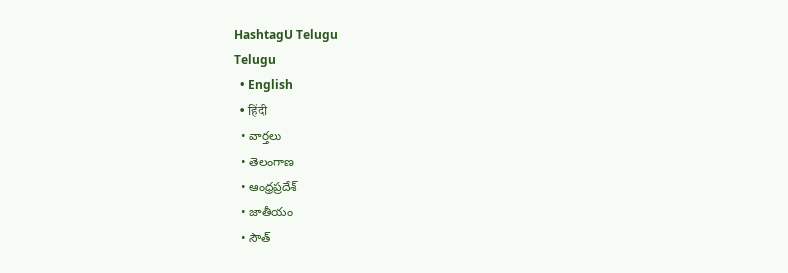HashtagU Telugu
Telugu
  • English
  • हिंदी
  • వార్తలు
  • తెలంగాణ
  • ఆంధ్రప్రదేశ్
  • జాతీయం
  • సౌత్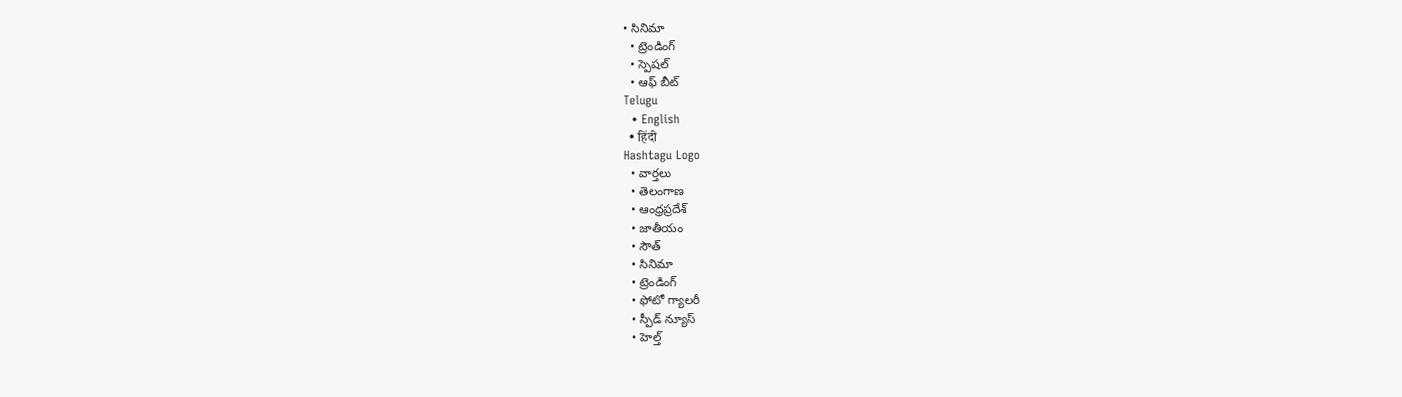• సినిమా
  • ట్రెండింగ్
  • స్పెషల్
  • ఆఫ్ బీట్
Telugu
  • English
  • हिंदी
Hashtagu Logo
  • వార్తలు
  • తెలంగాణ
  • ఆంధ్రప్రదేశ్
  • జాతీయం
  • సౌత్
  • సినిమా
  • ట్రెండింగ్
  • ఫోటో గ్యాలరీ
  • స్పీడ్ న్యూస్
  • హెల్త్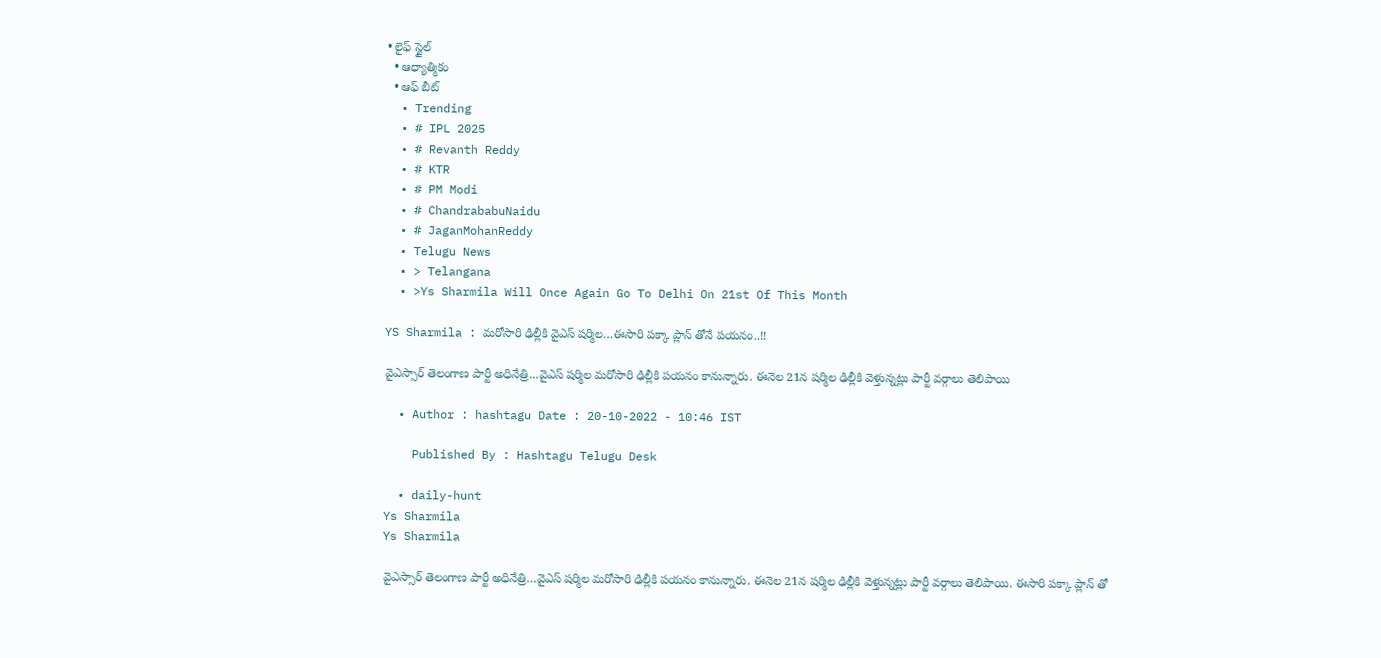• లైఫ్ స్టైల్
  • ఆధ్యాత్మికం
  • ఆఫ్ బీట్
  • Trending
  • # IPL 2025
  • # Revanth Reddy
  • # KTR
  • # PM Modi
  • # ChandrababuNaidu
  • # JaganMohanReddy
  • Telugu News
  • > Telangana
  • >Ys Sharmila Will Once Again Go To Delhi On 21st Of This Month

YS Sharmila : మరోసారి ఢిల్లీకి వైఎస్ షర్మిల…ఈసారి పక్కా ప్లాన్ తోనే పయనం..!!

వైఎస్సార్ తెలంగాణ పార్టీ అధినేత్రి...వైఎస్ షర్మిల మరోసారి ఢిల్లీకి పయనం కానున్నారు. ఈనెల 21న షర్మిల ఢిల్లీకి వెళ్తున్నట్లు పార్టీ వర్గాలు తెలిపాయి

  • Author : hashtagu Date : 20-10-2022 - 10:46 IST

    Published By : Hashtagu Telugu Desk

  • daily-hunt
Ys Sharmila
Ys Sharmila

వైఎస్సార్ తెలంగాణ పార్టీ అధినేత్రి…వైఎస్ షర్మిల మరోసారి ఢిల్లీకి పయనం కానున్నారు. ఈనెల 21న షర్మిల ఢిల్లీకి వెళ్తున్నట్లు పార్టీ వర్గాలు తెలిపాయి. ఈసారి పక్కా ప్లాన్ తో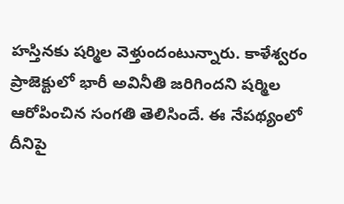హస్తినకు షర్మిల వెళ్తుందంటున్నారు. కాళేశ్వరం ప్రాజెక్టులో భారీ అవినీతి జరిగిందని షర్మిల ఆరోపించిన సంగతి తెలిసిందే. ఈ నేపథ్యంలో దీనిపై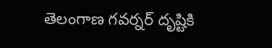తెలంగాణ గవర్నర్ దృష్టికి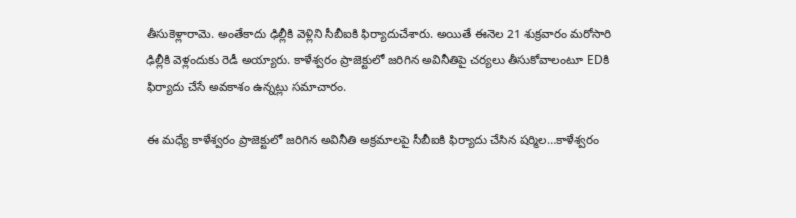తీసుకెళ్లారామె. అంతేకాదు ఢిల్లీకి వెళ్లిని సీబీఐకి ఫిర్యాదుచేశారు. అయితే ఈనెల 21 శుక్రవారం మరోసారి ఢిల్లీకి వెళ్లందుకు రెడీ అయ్యారు. కాళేశ్వరం ప్రాజెక్టులో జరిగిన అవినీతిపై చర్యలు తీసుకోవాలంటూ EDకి ఫిర్యాదు చేసే అవకాశం ఉన్నట్లు సమాచారం.

ఈ మధ్యే కాళేశ్వరం ప్రాజెక్టులో జరిగిన అవినీతి అక్రమాలపై సీబీఐకి ఫిర్యాదు చేసిన షర్మిల…కాళేశ్వరం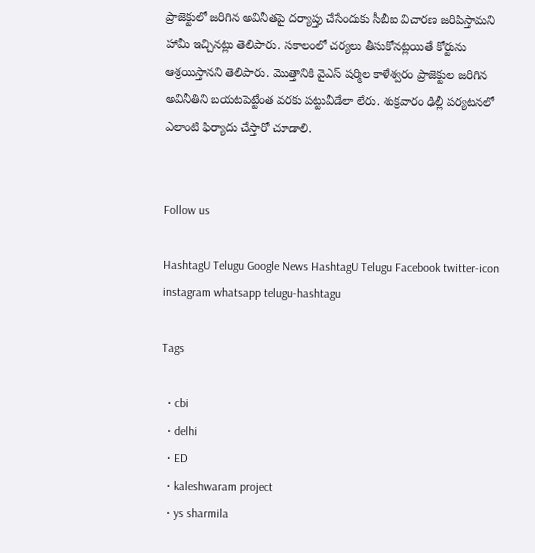ప్రాజెక్టులో జరిగిన అవినీతపై దర్యాప్తు చేసేందుకు సీబీఐ విచారణ జరిపిస్తామని హామీ ఇచ్చినట్లు తెలిపారు. సకాలంలో చర్యలు తీసుకోనట్లయితే కోర్టును ఆశ్రయిస్తానని తెలిపారు. మొత్తానికి వైఎస్ షర్మిల కాళేశ్వరం ప్రాజెక్టుల జరిగిన అవినీతిని బయటపెట్టేంత వరకు పట్టువీడేలా లేరు. శుక్రవారం ఢిల్లీ పర్యటనలో ఎలాంటి ఫిర్యాదు చేస్తారో చూడాలి.


Follow us

HashtagU Telugu Google News HashtagU Telugu Facebook twitter-icon instagram whatsapp telugu-hashtagu

Tags

  • cbi
  • delhi
  • ED
  • kaleshwaram project
  • ys sharmila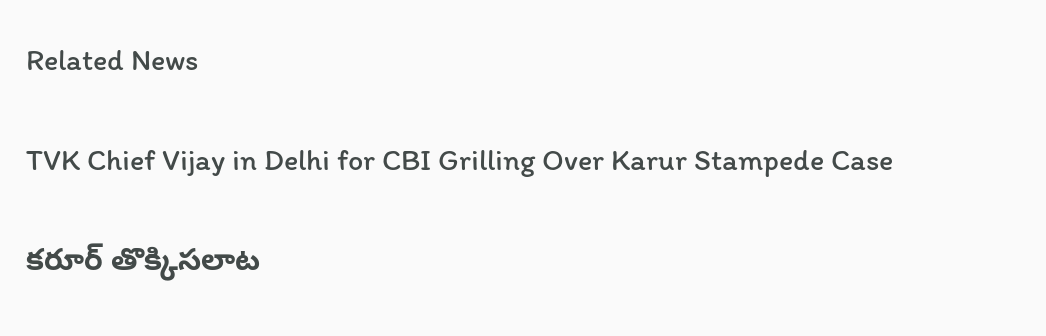Related News

TVK Chief Vijay in Delhi for CBI Grilling Over Karur Stampede Case

కరూర్‌ తొక్కిసలాట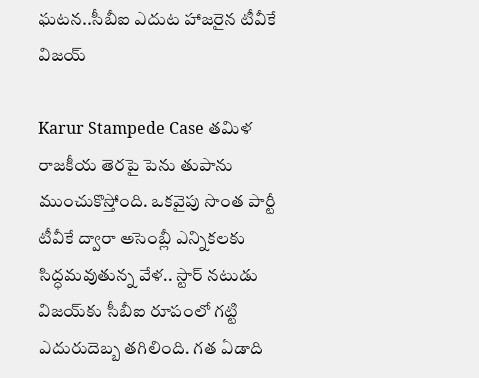ఘటన..సీబీఐ ఎదుట హాజరైన టీవీకే విజయ్

Karur Stampede Case తమిళ రాజకీయ తెరపై పెను తుపాను ముంచుకొస్తోంది. ఒకవైపు సొంత పార్టీ టీవీకే ద్వారా అసెంబ్లీ ఎన్నికలకు సిద్ధమవుతున్న వేళ.. స్టార్ నటుడు విజయ్‌కు సీబీఐ రూపంలో గట్టి ఎదురుదెబ్బ తగిలింది. గత ఏడాది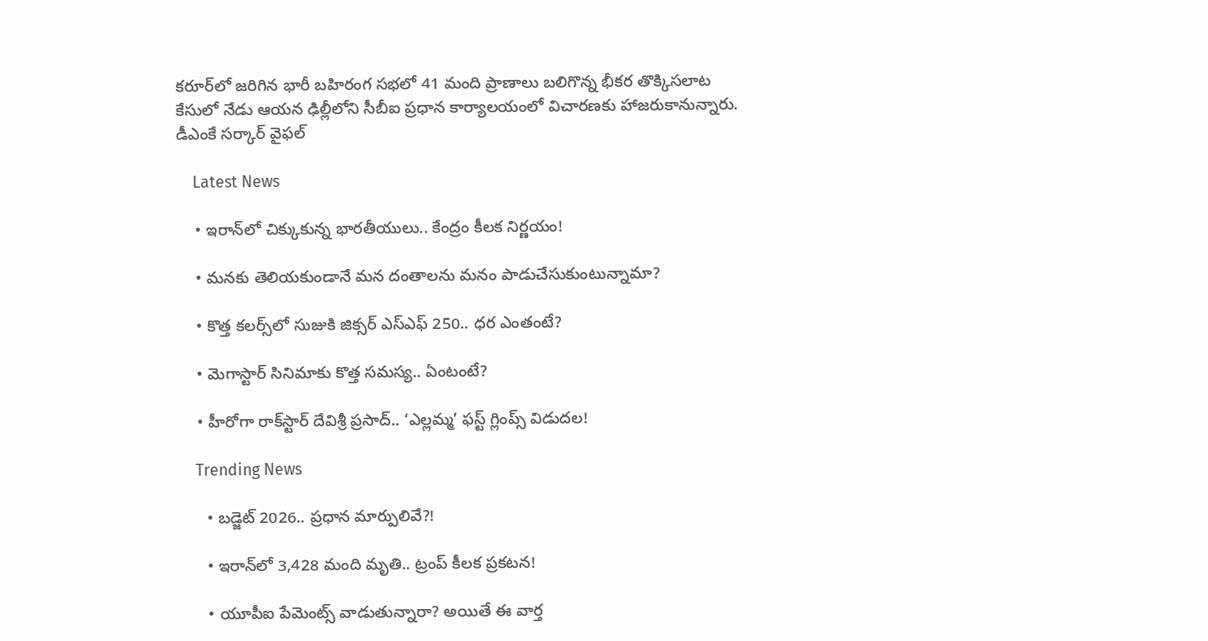కరూర్‌లో జరిగిన భారీ బహిరంగ సభలో 41 మంది ప్రాణాలు బలిగొన్న భీకర తొక్కిసలాట కేసులో నేడు ఆయన ఢిల్లీలోని సీబీఐ ప్రధాన కార్యాలయంలో విచారణకు హాజరుకానున్నారు. డీఎంకే సర్కార్ వైఫల్

    Latest News

    • ఇరాన్‌లో చిక్కుకున్న భారతీయులు.. కేంద్రం కీల‌క నిర్ణ‌యం!

    • మ‌న‌కు తెలియకుండానే మ‌న దంతాలను మ‌నం పాడుచేసుకుంటున్నామా?

    • కొత్త క‌ల‌ర్స్‌లో సుజుకి జిక్సర్ ఎస్ఎఫ్ 250.. ధ‌ర ఎంతంటే?

    • మెగాస్టార్ సినిమాకు కొత్త స‌మ‌స్య‌.. ఏంటంటే?

    • హీరోగా రాక్‌స్టార్ దేవిశ్రీ ప్రసాద్.. ‘ఎల్లమ్మ’ ఫస్ట్ గ్లింప్స్ విడుదల!

    Trending News

      • బడ్జెట్ 2026.. ప్ర‌ధాన మార్పులివే?!

      • ఇరాన్‌లో 3,428 మంది మృతి.. ట్రంప్ కీల‌క ప్ర‌క‌ట‌న‌!

      • యూపీఐ పేమెంట్స్ వాడుతున్నారా? అయితే ఈ వార్త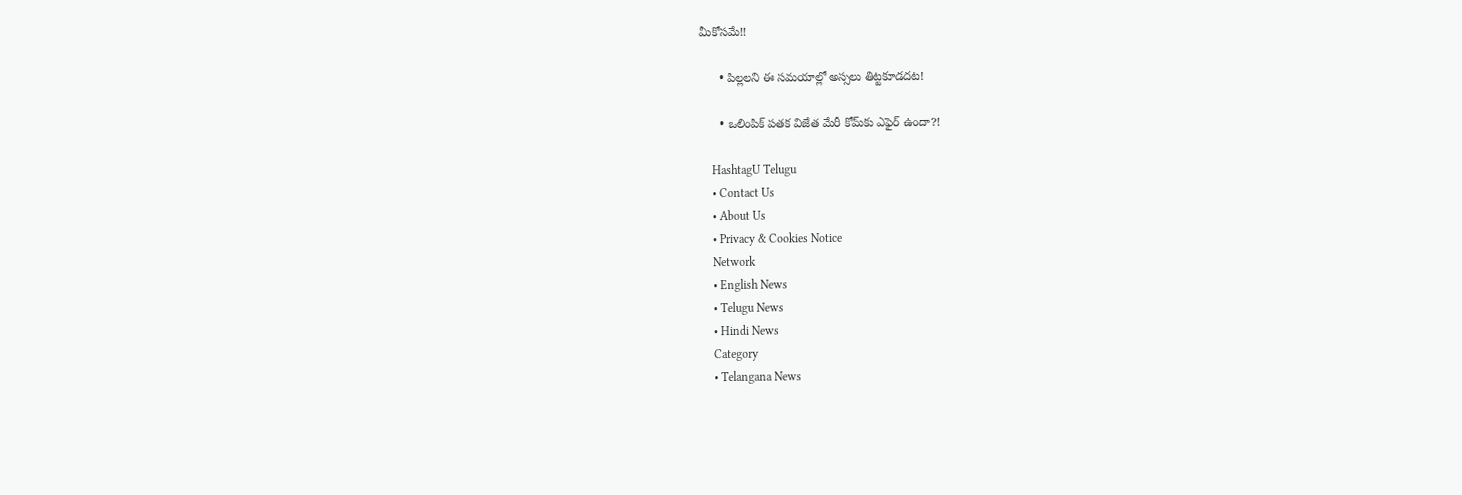మీకోస‌మే!!

      • పిల్ల‌ల‌ని ఈ స‌మ‌యాల్లో అస్స‌లు తిట్ట‌కూడ‌ద‌ట‌!

      • ఒలింపిక్ పతక విజేత మేరీ కోమ్‌కు ఎఫైర్ ఉందా?!

    HashtagU Telugu
    • Contact Us
    • About Us
    • Privacy & Cookies Notice
    Network
    • English News
    • Telugu News
    • Hindi News
    Category
    • Telangana News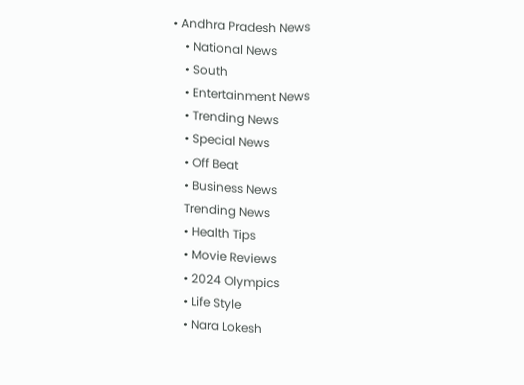• Andhra Pradesh News
    • National News
    • South
    • Entertainment News
    • Trending News
    • Special News
    • Off Beat
    • Business News
    Trending News
    • Health Tips
    • Movie Reviews
    • 2024 Olympics
    • Life Style
    • Nara Lokesh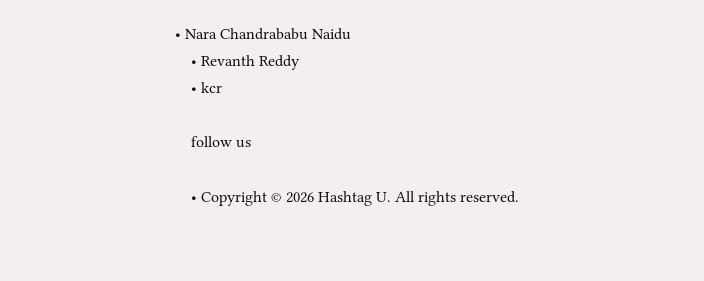• Nara Chandrababu Naidu
    • Revanth Reddy
    • kcr

    follow us

    • Copyright © 2026 Hashtag U. All rights reserved.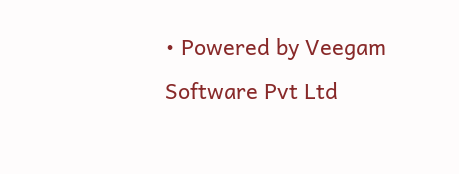• Powered by Veegam Software Pvt Ltd